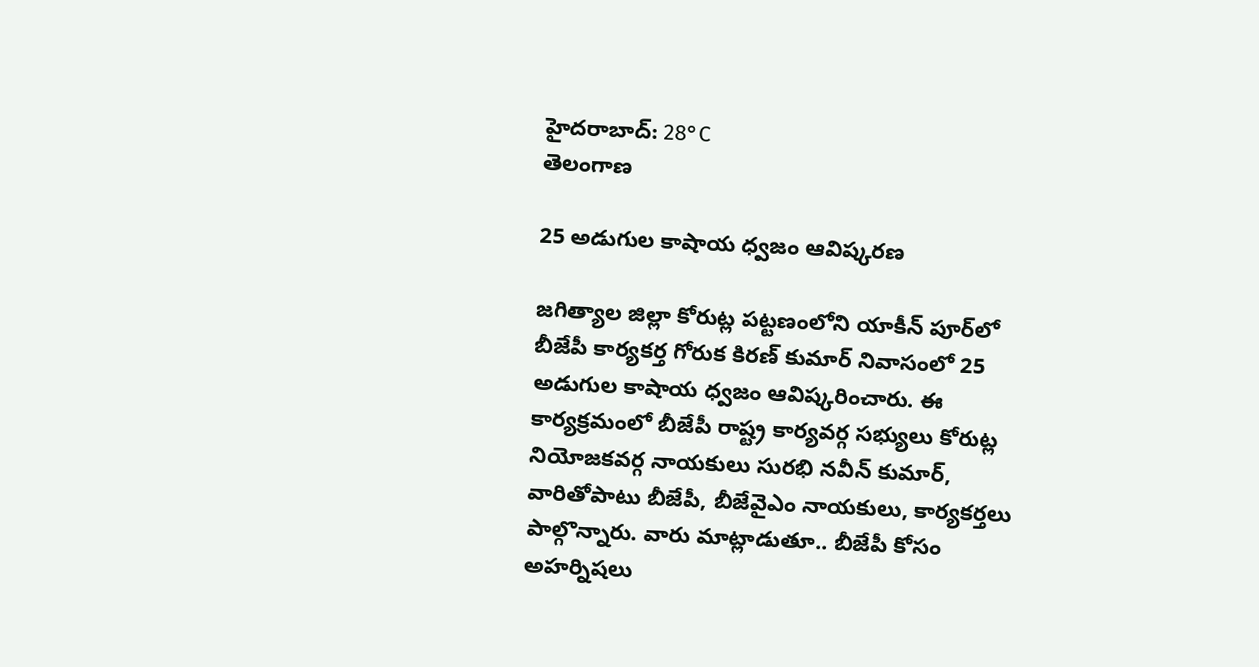హైదరాబాద్: 28°C
తెలంగాణ

25 అడుగుల కాషాయ ధ్వజం ఆవిష్కరణ

జగిత్యాల జిల్లా కోరుట్ల పట్టణంలోని యాకీన్ పూర్‌లో బీజేపీ కార్యకర్త గోరుక కిరణ్ కుమార్ నివాసంలో 25 అడుగుల కాషాయ ధ్వజం ఆవిష్కరించారు. ఈ కార్యక్రమంలో బీజేపీ రాష్ట్ర కార్యవర్గ సభ్యులు కోరుట్ల నియోజకవర్గ నాయకులు సురభి నవీన్ కుమార్, వారితోపాటు బీజేపీ, బీజేవైఎం నాయకులు, కార్యకర్తలు పాల్గొన్నారు. వారు మాట్లాడుతూ.. బీజేపీ కోసం అహర్నిషలు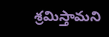శ్రమిస్తామని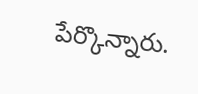పేర్కొన్నారు.